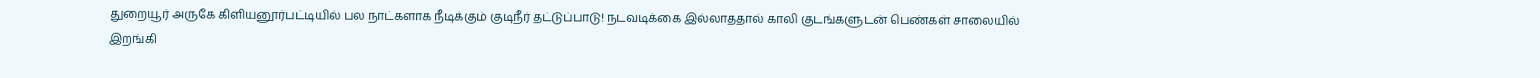துறையூர் அருகே கிளியனூர்பட்டியில் பல நாட்களாக நீடிக்கும் குடிநீர் தட்டுப்பாடு! நடவடிக்கை இல்லாததால் காலி குடங்களுடன் பெண்கள் சாலையில் இறங்கி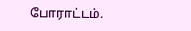போராட்டம்.